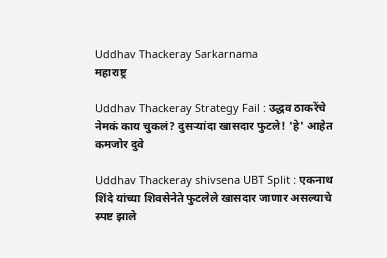Uddhav Thackeray Sarkarnama
महाराष्ट्र

Uddhav Thackeray Strategy Fail : उद्धव ठाकरेंचे नेमकं काय चुकलं? दुसऱ्यांदा खासदार फुटले! 'हे' आहेत कमजोर दुवे

Uddhav Thackeray shivsena UBT Split : एकनाथ शिंदे यांच्या शिवसेनेते फुटलेले खासदार जाणार असल्याचे स्पष्ट झाले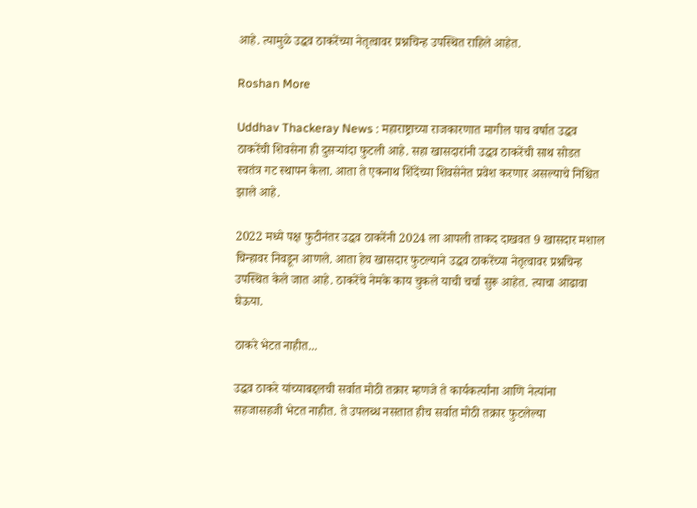आहे. त्यामुळे उद्धव ठाकरेंच्या नेतृत्वावर प्रश्नचिन्ह उपस्थित राहिले आहेत.

Roshan More

Uddhav Thackeray News : महाराष्ट्राच्या राजकारणात मागील पाच वर्षात उद्धव ठाकरेंची शिवसेना ही दुसऱ्यांदा फुटली आहे. सहा खासदारांनी उद्धव ठाकरेंची साथ सोडत स्वतंत्र गट स्थापन केला. आता ते एकनाथ शिंदेंच्या शिवसेनेत प्रवेश करणार असल्याचे निश्चित झाले आहे.

2022 मध्ये पक्ष फुटीनंतर उद्धव ठाकरेंनी 2024 ला आपली ताकद दाखवत 9 खासदार मशाल चिन्हावर निवडून आणले. आता हेच खासदार फुटल्याने उद्धव ठाकरेंच्या नेतृत्वावर प्रश्नचिन्ह उपस्थित केले जात आहे. ठाकरेंचे नेमके काय चुकले याची चर्चा सुरू आहेत. त्याचा आढावा घेऊया.

ठाकरे भेटत नाहीत...

उद्धव ठाकरे यांच्याबद्दलची सर्वात मोठी तक्रार म्हणजे ते कार्यकर्त्यांना आणि नेत्यांना सहजासहजी भेटत नाहीत. ते उपलब्ध नसतात हीच सर्वात मोठी तक्रार फुटलेल्या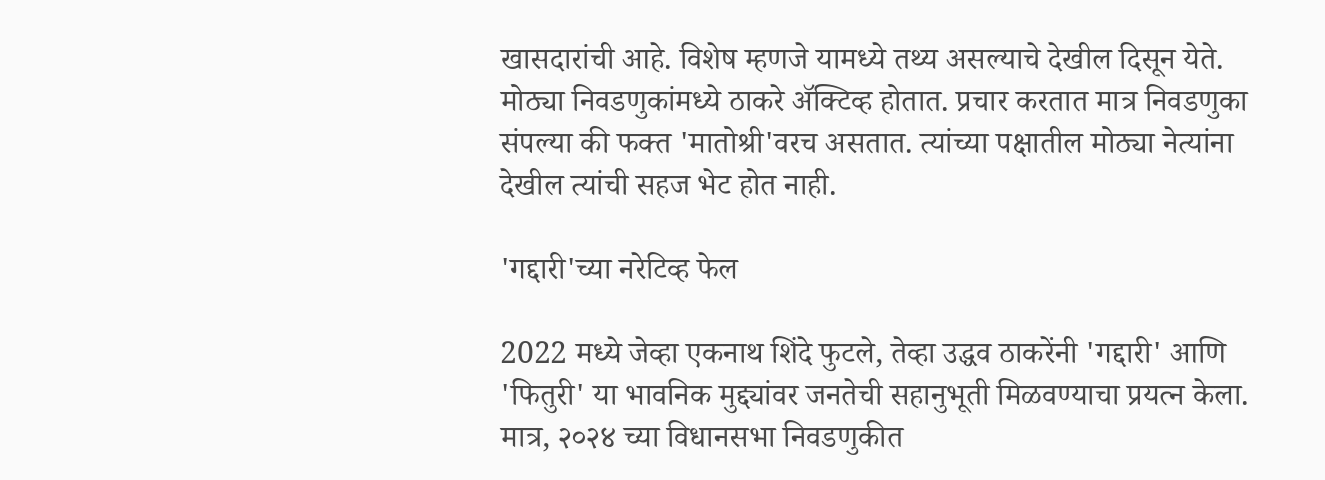खासदारांची आहे. विशेष म्हणजे यामध्ये तथ्य असल्याचे देखील दिसून येते. मोठ्या निवडणुकांमध्ये ठाकरे ॲक्टिव्ह होतात. प्रचार करतात मात्र निवडणुका संपल्या की फक्त 'मातोश्री'वरच असतात. त्यांच्या पक्षातील मोठ्या नेत्यांना देखील त्यांची सहज भेट होत नाही.

'गद्दारी'च्या नरेटिव्ह फेल

2022 मध्ये जेव्हा एकनाथ शिंदे फुटले, तेव्हा उद्धव ठाकरेंनी 'गद्दारी' आणि 'फितुरी' या भावनिक मुद्द्यांवर जनतेची सहानुभूती मिळवण्याचा प्रयत्न केला. मात्र, २०२४ च्या विधानसभा निवडणुकीत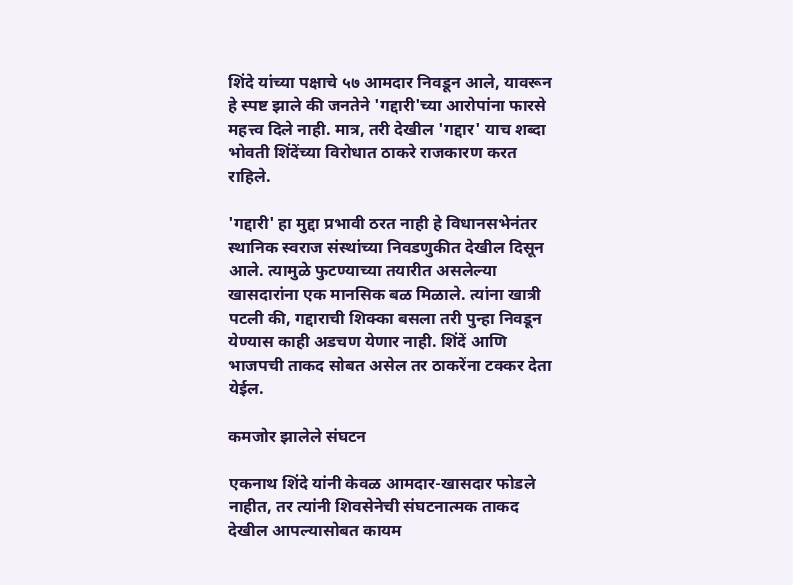शिंदे यांच्या पक्षाचे ५७ आमदार निवडून आले, यावरून हे स्पष्ट झाले की जनतेने 'गद्दारी'च्या आरोपांना फारसे महत्त्व दिले नाही. मात्र, तरी देखील 'गद्दार' याच शब्दा भोवती शिंदेंच्या विरोधात ठाकरे राजकारण करत राहिले.

'गद्दारी' हा मुद्दा प्रभावी ठरत नाही हे विधानसभेनंतर स्थानिक स्वराज संस्थांच्या निवडणुकीत देखील दिसून आले. त्यामुळे फुटण्याच्या तयारीत असलेल्या खासदारांना एक मानसिक बळ मिळाले. त्यांना खात्री पटली की, गद्दाराची शिक्का बसला तरी पुन्हा निवडून येण्यास काही अडचण येणार नाही. शिंदें आणि भाजपची ताकद सोबत असेल तर ठाकरेंना टक्कर देता येईल.

कमजोर झालेले संघटन

एकनाथ शिंदे यांनी केवळ आमदार-खासदार फोडले नाहीत, तर त्यांनी शिवसेनेची संघटनात्मक ताकद देखील आपल्यासोबत कायम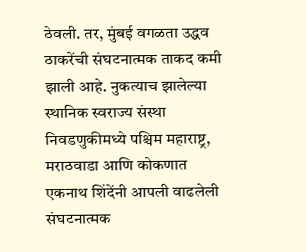ठेवली. तर, मुंबई वगळता उद्धव ठाकरेंची संघटनात्मक ताकद कमी झाली आहे. नुकत्याच झालेल्या स्थानिक स्वराज्य संस्था निवडणुकीमध्ये पश्चिम महाराष्ट्र, मराठवाडा आणि कोकणात एकनाथ शिंदेंनी आपली वाढलेली संघटनात्मक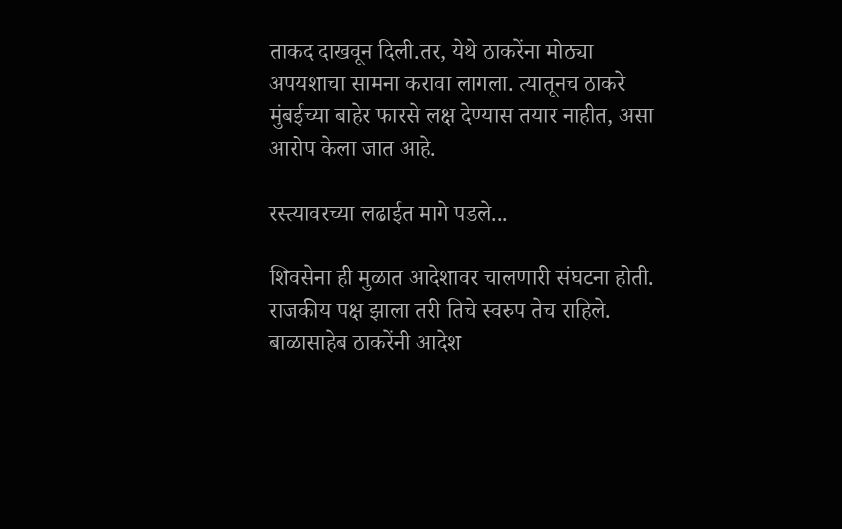ताकद दाखवून दिली.तर, येथे ठाकरेंना मोठ्या अपयशाचा सामना करावा लागला. त्यातूनच ठाकरे मुंबईच्या बाहेर फारसे लक्ष देण्यास तयार नाहीत, असा आरोप केला जात आहे.

रस्त्यावरच्या लढाईत मागे पडले...

शिवसेना ही मुळात आदेशावर चालणारी संघटना होती. राजकीय पक्ष झाला तरी तिचे स्वरुप तेच राहिले. बाळासाहेब ठाकरेंनी आदेश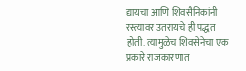द्यायचा आणि शिवसैनिकांनी रस्त्यावर उतरायचे ही पद्धत होती. त्यामुळेच शिवसेनेचा एक प्रकारे राजकारणात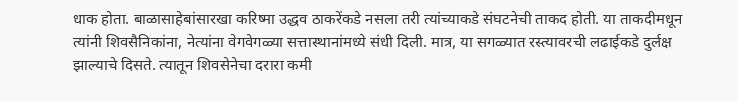धाक होता. बाळासाहेबांसारखा करिष्मा उद्धव ठाकरेंकडे नसला तरी त्यांच्याकडे संघटनेची ताकद होती. या ताकदीमधून त्यांनी शिवसैनिकांना, नेत्यांना वेगवेगळ्या सत्तास्थानांमध्ये संधी दिली. मात्र, या सगळ्यात रस्त्यावरची लढाईकडे दुर्लक्ष झाल्याचे दिसते. त्यातून शिवसेनेचा दरारा कमी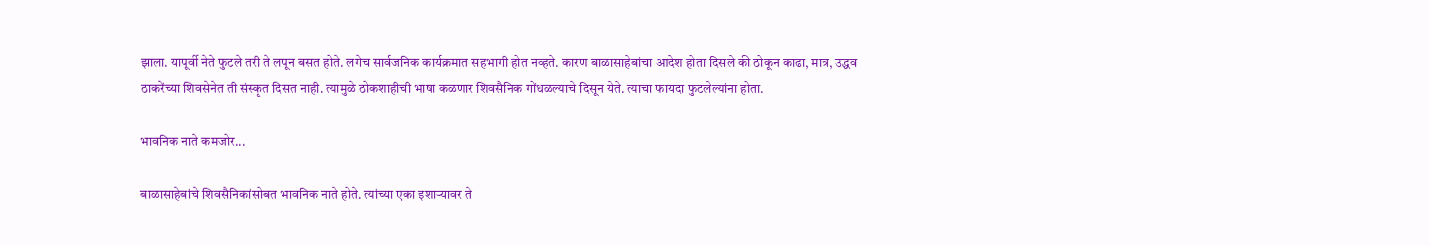झाला. यापूर्वी नेते फुटले तरी ते लपून बसत होते. लगेच सार्वजनिक कार्यक्रमात सहभागी होत नव्हते. कारण बाळासाहेबांचा आदेश होता दिसले की ठोकून काढा, मात्र, उद्धव ठाकरेंच्या शिवसेनेत ती संस्कृत दिसत नाही. त्यामुळे ठोकशाहीची भाषा कळणार शिवसैनिक गोंधळल्याचे दिसून येते. त्याचा फायदा फुटलेल्यांना होता.

भावनिक नाते कमजोर...

बाळासाहेबांचे शिवसैनिकांसोबत भावनिक नाते होते. त्यांच्या एका इशाऱ्यावर ते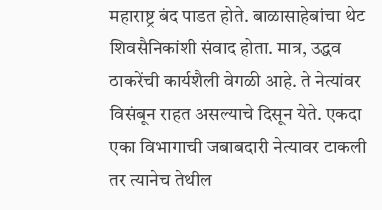महाराष्ट्र बंद पाडत होते. बाळासाहेबांचा थेट शिवसैनिकांशी संवाद होता. मात्र, उद्धव ठाकरेंची कार्यशैली वेगळी आहे. ते नेत्यांवर विसंबून राहत असल्याचे दिसून येते. एकदा एका विभागाची जबाबदारी नेत्यावर टाकली तर त्यानेच तेथील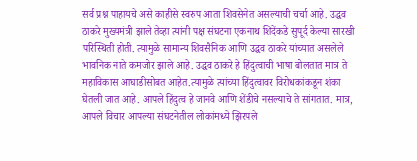सर्व प्रश्न पाहायचे असे काहीसे स्वरुप आता शिवसेनेत असल्याची चर्चा आहे. उद्धव ठाकरे मुख्यमंत्री झाले तेव्हा त्यांनी पक्ष संघटना एकनाथ शिदेंकडे सुपूर्द केल्या सारखी परिस्थिती होती. त्यामुळे सामान्य शिवसैनिक आणि उद्धव ठाकरे यांच्यात असलेले भावनिक नाते कमजोर झाले आहे. उद्धव ठाकरे हे हिंदुत्वाची भाषा बोलतात मात्र ते महाविकास आघाडीसोबत आहेत.त्यामुळे त्यांच्या हिंदुत्वावर विरोधकांकडून शंका घेतली जात आहे. आपले हिंदुत्व हे जानवे आणि शेंडीचे नसल्याचे ते सांगतात. मात्र, आपले विचार आपल्या संघटनेतील लोकांमध्ये झिरपले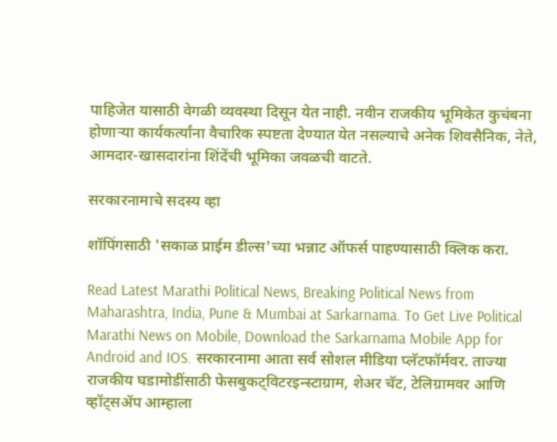पाहिजेत यासाठी वेगळी व्यवस्था दिसून येत नाही. नवीन राजकीय भूमिकेत कुचंबना होणाऱ्या कार्यकर्त्यांना वैचारिक स्पष्टता देण्यात येत नसल्याचे अनेक शिवसैनिक, नेते, आमदार-खासदारांना शिंदेंची भूमिका जवळची वाटते.

सरकारनामाचे सदस्य व्हा

शॉपिंगसाठी 'सकाळ प्राईम डील्स'च्या भन्नाट ऑफर्स पाहण्यासाठी क्लिक करा.

Read Latest Marathi Political News, Breaking Political News from Maharashtra, India, Pune & Mumbai at Sarkarnama. To Get Live Political Marathi News on Mobile, Download the Sarkarnama Mobile App for Android and IOS. सरकारनामा आता सर्व सोशल मीडिया प्लॅटफॉर्मवर. ताज्या राजकीय घडामोडींसाठी फेसबुकट्विटरइन्स्टाग्राम, शेअर चॅट, टेलिग्रामवर आणि व्हॉट्सॲप आम्हाला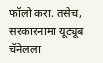फॉलो करा. तसेच, सरकारनामा यूट्यूब चॅनेलला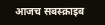आजच सबस्क्राइब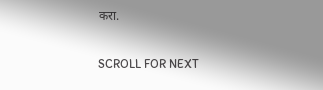करा.

SCROLL FOR NEXT